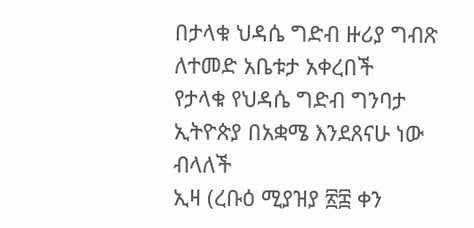በታላቁ ህዳሴ ግድብ ዙሪያ ግብጽ ለተመድ አቤቱታ አቀረበች
የታላቁ የህዳሴ ግድብ ግንባታ
ኢትዮጵያ በአቋሜ እንደጸናሁ ነው ብላለች
ኢዛ (ረቡዕ ሚያዝያ ፳፰ ቀን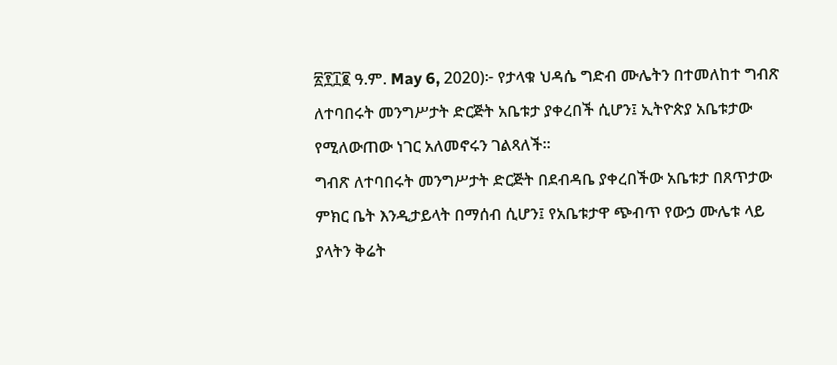፳፻፲፪ ዓ.ም. May 6, 2020)፦ የታላቁ ህዳሴ ግድብ ሙሌትን በተመለከተ ግብጽ ለተባበሩት መንግሥታት ድርጅት አቤቱታ ያቀረበች ሲሆን፤ ኢትዮጵያ አቤቱታው የሚለውጠው ነገር አለመኖሩን ገልጻለች።
ግብጽ ለተባበሩት መንግሥታት ድርጅት በደብዳቤ ያቀረበችው አቤቱታ በጸጥታው ምክር ቤት እንዲታይላት በማሰብ ሲሆን፤ የአቤቱታዋ ጭብጥ የውኃ ሙሌቱ ላይ ያላትን ቅሬት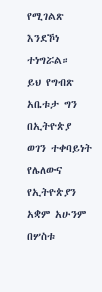የሚገልጽ እንደኾነ ተነግሯል።
ይህ የግብጽ አቤቱታ ግን በኢትዮጵያ ወገን ተቀባይነት የሌለውና የኢትዮጵያን አቋም አሁንም በሦስቱ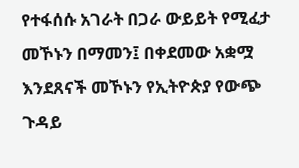የተፋሰሱ አገራት በጋራ ውይይት የሚፈታ መኾኑን በማመን፤ በቀደመው አቋሟ እንደጸናች መኾኑን የኢትዮጵያ የውጭ ጉዳይ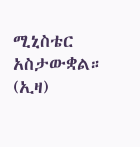ሚኒስቴር አስታውቋል። (ኢዛ)